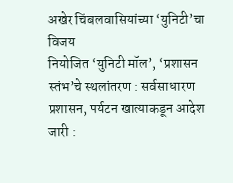अखेर चिंबलवासियांच्या ‘युनिटी’चा विजय
नियोजित ‘युनिटी मॉल’, ‘प्रशासन स्तंभ’चे स्थलांतरण : सर्वसाधारण प्रशासन, पर्यटन खात्याकडून आदेश जारी :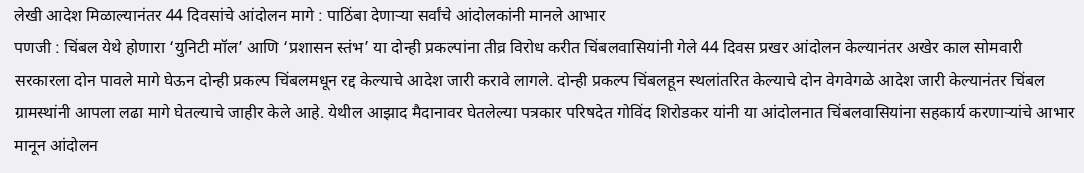लेखी आदेश मिळाल्यानंतर 44 दिवसांचे आंदोलन मागे : पाठिंबा देणाऱ्या सर्वांचे आंदोलकांनी मानले आभार
पणजी : चिंबल येथे होणारा ‘युनिटी मॉल’ आणि ‘प्रशासन स्तंभ’ या दोन्ही प्रकल्पांना तीव्र विरोध करीत चिंबलवासियांनी गेले 44 दिवस प्रखर आंदोलन केल्यानंतर अखेर काल सोमवारी सरकारला दोन पावले मागे घेऊन दोन्ही प्रकल्प चिंबलमधून रद्द केल्याचे आदेश जारी करावे लागले. दोन्ही प्रकल्प चिंबलहून स्थलांतरित केल्याचे दोन वेगवेगळे आदेश जारी केल्यानंतर चिंबल ग्रामस्थांनी आपला लढा मागे घेतल्याचे जाहीर केले आहे. येथील आझाद मैदानावर घेतलेल्या पत्रकार परिषदेत गोविंद शिरोडकर यांनी या आंदोलनात चिंबलवासियांना सहकार्य करणाऱ्यांचे आभार मानून आंदोलन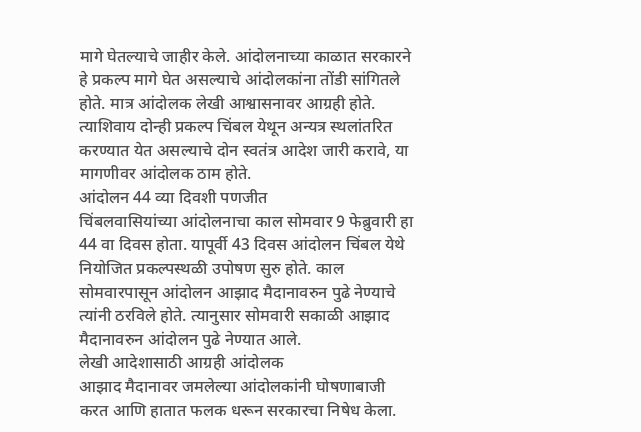मागे घेतल्याचे जाहीर केले. आंदोलनाच्या काळात सरकारने हे प्रकल्प मागे घेत असल्याचे आंदोलकांना तोंडी सांगितले होते. मात्र आंदोलक लेखी आश्वासनावर आग्रही होते. त्याशिवाय दोन्ही प्रकल्प चिंबल येथून अन्यत्र स्थलांतरित करण्यात येत असल्याचे दोन स्वतंत्र आदेश जारी करावे, या मागणीवर आंदोलक ठाम होते.
आंदोलन 44 व्या दिवशी पणजीत
चिंबलवासियांच्या आंदोलनाचा काल सोमवार 9 फेब्रुवारी हा 44 वा दिवस होता. यापूर्वी 43 दिवस आंदोलन चिंबल येथे नियोजित प्रकल्पस्थळी उपोषण सुरु होते. काल सोमवारपासून आंदोलन आझाद मैदानावरुन पुढे नेण्याचे त्यांनी ठरविले होते. त्यानुसार सोमवारी सकाळी आझाद मैदानावरुन आंदोलन पुढे नेण्यात आले.
लेखी आदेशासाठी आग्रही आंदोलक
आझाद मैदानावर जमलेल्या आंदोलकांनी घोषणाबाजी करत आणि हातात फलक धरून सरकारचा निषेध केला.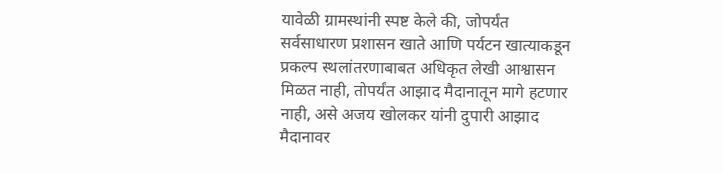यावेळी ग्रामस्थांनी स्पष्ट केले की, जोपर्यंत सर्वसाधारण प्रशासन खाते आणि पर्यटन खात्याकडून प्रकल्प स्थलांतरणाबाबत अधिकृत लेखी आश्वासन मिळत नाही, तोपर्यंत आझाद मैदानातून मागे हटणार नाही, असे अजय खोलकर यांनी दुपारी आझाद मैदानावर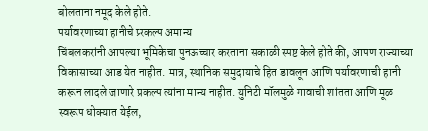बोलताना नमूद केले होते.
पर्यावरणाच्या हानीचे प्र्रकल्प अमान्य
चिंबलकरांनी आपल्या भूमिकेचा पुनऊच्चार करताना सकाळी स्पष्ट केले होते की, आपण राज्याच्या विकासाच्या आड येत नाहीत. मात्र, स्थानिक समुदायाचे हित डावलून आणि पर्यावरणाची हानी करून लादले जाणारे प्रकल्प त्यांना मान्य नाहीत. युनिटी मॉलमुळे गावाची शांतता आणि मूळ स्वरूप धोक्यात येईल,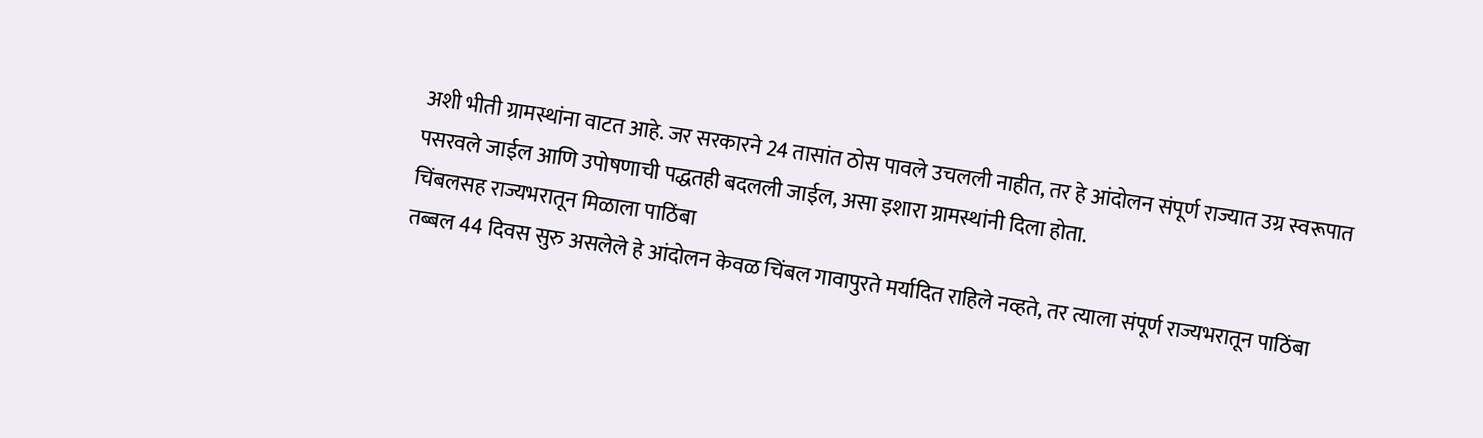अशी भीती ग्रामस्थांना वाटत आहे. जर सरकारने 24 तासांत ठोस पावले उचलली नाहीत, तर हे आंदोलन संपूर्ण राज्यात उग्र स्वरूपात पसरवले जाईल आणि उपोषणाची पद्धतही बदलली जाईल, असा इशारा ग्रामस्थांनी दिला होता.
चिंबलसह राज्यभरातून मिळाला पाठिंबा
तब्बल 44 दिवस सुरु असलेले हे आंदोलन केवळ चिंबल गावापुरते मर्यादित राहिले नव्हते, तर त्याला संपूर्ण राज्यभरातून पाठिंबा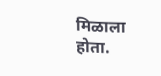मिळाला होता.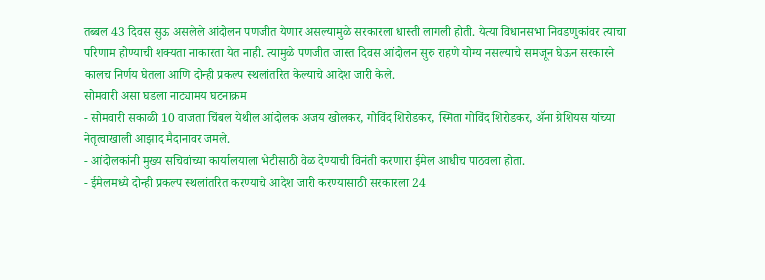तब्बल 43 दिवस सुऊ असलेले आंदोलन पणजीत येणार असल्यामुळे सरकारला धास्ती लागली होती. येत्या विधानसभा निवडणुकांवर त्याचा परिणाम होण्याची शक्यता नाकारता येत नाही. त्यामुळे पणजीत जास्त दिवस आंदोलन सुरु राहणे योग्य नसल्याचे समजून घेऊन सरकारने कालच निर्णय घेतला आणि दोन्ही प्रकल्प स्थलांतरित केल्याचे आदेश जारी केले.
सोमवारी असा घडला नाट्यामय घटनाक्रम
- सोमवारी सकाळी 10 वाजता चिंबल येथील आंदोलक अजय खोलकर, गोविंद शिरोडकर, स्मिता गोविंद शिरोडकर, ॲना ग्रेशियस यांच्या नेतृत्वाखाली आझाद मैदानावर जमले.
- आंदोलकांनी मुख्य सचिवांच्या कार्यालयाला भेटीसाठी वेळ देण्याची विनंती करणारा ईमेल आधीच पाठवला होता.
- ईमेलमध्ये दोन्ही प्रकल्प स्थलांतरित करण्याचे आदेश जारी करण्यासाठी सरकारला 24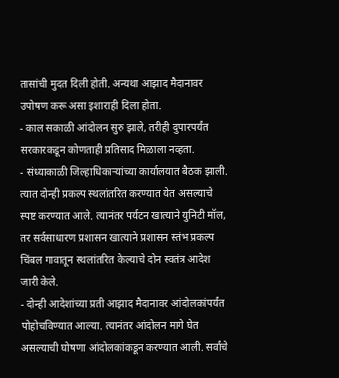तासांची मुदत दिली होती. अन्यथा आझाद मैदानावर उपोषण करू असा इशाराही दिला होता.
- काल सकाळी आंदोलन सुरु झाले, तरीही दुपारपर्यंत सरकारकडून कोणताही प्रतिसाद मिळाला नव्हता.
- संध्याकाळी जिल्हाधिकाऱ्यांच्या कार्यालयात बैठक झाली. त्यात दोन्ही प्रकल्प स्थलांतरित करण्यात येत असल्याचे स्पष्ट करण्यात आले. त्यानंतर पर्यटन खात्याने युनिटी मॉल, तर सर्वसाधारण प्रशासन खात्याने प्रशासन स्तंभ प्रकल्प चिंबल गावातून स्थलांतरित केल्याचे दोन स्वतंत्र आदेश जारी केले.
- दोन्ही आदेशांच्या प्रती आझाद मैदानावर आंदोलकांपर्यंत पोहोचविण्यात आल्या. त्यानंतर आंदोलन मागे घेत असल्याची घोषणा आंदोलकांकडून करण्यात आली. सर्वांचे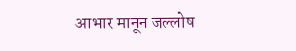आभार मानून जल्लोष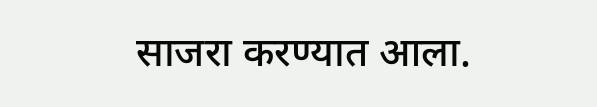साजरा करण्यात आला.